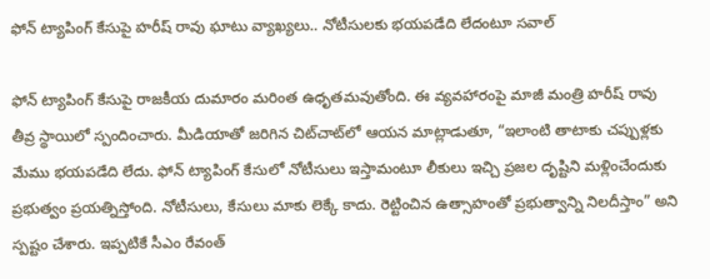ఫోన్ ట్యాపింగ్ కేసుపై హరీష్ రావు ఘాటు వ్యాఖ్యలు.. నోటీసులకు భయపడేది లేదంటూ సవాల్

ఫోన్ ట్యాపింగ్ కేసుపై రాజకీయ దుమారం మరింత ఉధృతమవుతోంది. ఈ వ్యవహారంపై మాజీ మంత్రి హరీష్ రావు తీవ్ర స్థాయిలో స్పందించారు. మీడియాతో జరిగిన చిట్‌చాట్‌లో ఆయన మాట్లాడుతూ, “ఇలాంటి తాటాకు చప్పుళ్లకు మేము భయపడేది లేదు. ఫోన్ ట్యాపింగ్ కేసులో నోటీసులు ఇస్తామంటూ లీకులు ఇచ్చి ప్రజల దృష్టిని మళ్లించేందుకు ప్రభుత్వం ప్రయత్నిస్తోంది. నోటీసులు, కేసులు మాకు లెక్కే కాదు. రెట్టించిన ఉత్సాహంతో ప్రభుత్వాన్ని నిలదీస్తాం” అని స్పష్టం చేశారు. ఇప్పటికే సీఎం రేవంత్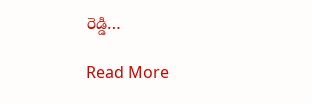రెడ్డి…

Read More